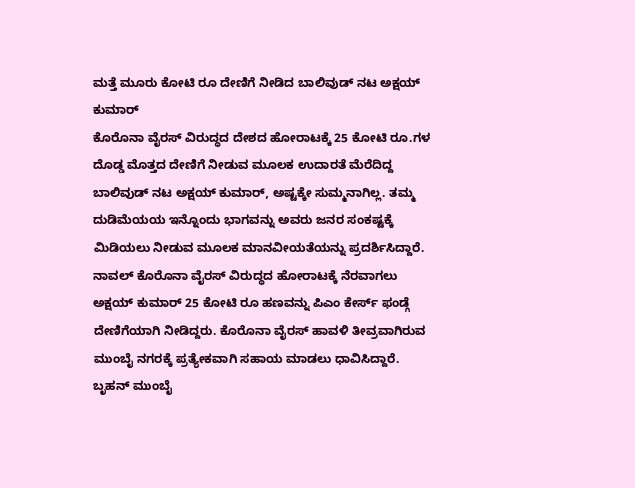ಮತ್ತೆ ಮೂರು ಕೋಟಿ ರೂ ದೇಣಿಗೆ ನೀಡಿದ ಬಾಲಿವುಡ್ ನಟ ಅಕ್ಷಯ್ ಕುಮಾರ್
ಕೊರೊನಾ ವೈರಸ್ ವಿರುದ್ಧದ ದೇಶದ ಹೋರಾಟಕ್ಕೆ 25 ಕೋಟಿ ರೂ.ಗಳ ದೊಡ್ಡ ಮೊತ್ತದ ದೇಣಿಗೆ ನೀಡುವ ಮೂಲಕ ಉದಾರತೆ ಮೆರೆದಿದ್ದ ಬಾಲಿವುಡ್ ನಟ ಅಕ್ಷಯ್ ಕುಮಾರ್, ಅಷ್ಟಕ್ಕೇ ಸುಮ್ಮನಾಗಿಲ್ಲ. ತಮ್ಮ ದುಡಿಮೆಯಯ ಇನ್ನೊಂದು ಭಾಗವನ್ನು ಅವರು ಜನರ ಸಂಕಷ್ಟಕ್ಕೆ ಮಿಡಿಯಲು ನೀಡುವ ಮೂಲಕ ಮಾನವೀಯತೆಯನ್ನು ಪ್ರದರ್ಶಿಸಿದ್ದಾರೆ.
ನಾವಲ್ ಕೊರೊನಾ ವೈರಸ್ ವಿರುದ್ಧದ ಹೋರಾಟಕ್ಕೆ ನೆರವಾಗಲು ಅಕ್ಷಯ್ ಕುಮಾರ್ 25 ಕೋಟಿ ರೂ ಹಣವನ್ನು ಪಿಎಂ ಕೇರ್ಸ್ ಫಂಡ್ಗೆ ದೇಣಿಗೆಯಾಗಿ ನೀಡಿದ್ದರು. ಕೊರೊನಾ ವೈರಸ್ ಹಾವಳಿ ತೀವ್ರವಾಗಿರುವ ಮುಂಬೈ ನಗರಕ್ಕೆ ಪ್ರತ್ಯೇಕವಾಗಿ ಸಹಾಯ ಮಾಡಲು ಧಾವಿಸಿದ್ದಾರೆ. ಬೃಹನ್ ಮುಂಬೈ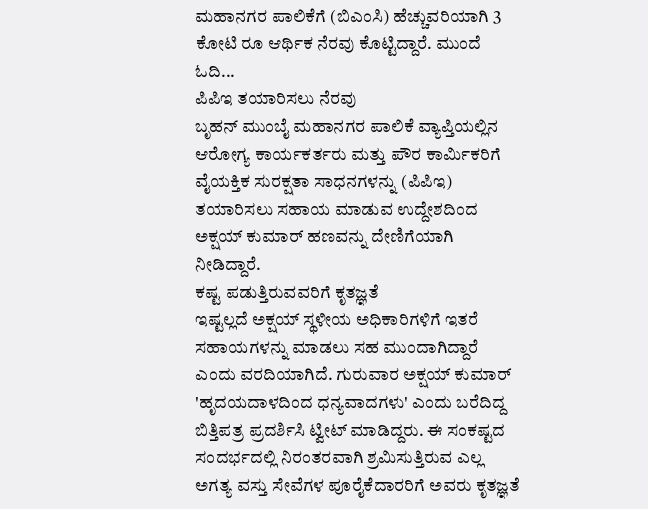ಮಹಾನಗರ ಪಾಲಿಕೆಗೆ (ಬಿಎಂಸಿ) ಹೆಚ್ಚುವರಿಯಾಗಿ 3 ಕೋಟಿ ರೂ ಆರ್ಥಿಕ ನೆರವು ಕೊಟ್ಟಿದ್ದಾರೆ. ಮುಂದೆ ಓದಿ...
ಪಿಪಿಇ ತಯಾರಿಸಲು ನೆರವು
ಬೃಹನ್ ಮುಂಬೈ ಮಹಾನಗರ ಪಾಲಿಕೆ ವ್ಯಾಪ್ತಿಯಲ್ಲಿನ ಆರೋಗ್ಯ ಕಾರ್ಯಕರ್ತರು ಮತ್ತು ಪೌರ ಕಾರ್ಮಿಕರಿಗೆ ವೈಯಕ್ತಿಕ ಸುರಕ್ಷತಾ ಸಾಧನಗಳನ್ನು (ಪಿಪಿಇ) ತಯಾರಿಸಲು ಸಹಾಯ ಮಾಡುವ ಉದ್ದೇಶದಿಂದ ಅಕ್ಷಯ್ ಕುಮಾರ್ ಹಣವನ್ನು ದೇಣಿಗೆಯಾಗಿ ನೀಡಿದ್ದಾರೆ.
ಕಷ್ಟ ಪಡುತ್ತಿರುವವರಿಗೆ ಕೃತಜ್ಞತೆ
ಇಷ್ಟಲ್ಲದೆ ಅಕ್ಷಯ್ ಸ್ಥಳೀಯ ಅಧಿಕಾರಿಗಳಿಗೆ ಇತರೆ ಸಹಾಯಗಳನ್ನು ಮಾಡಲು ಸಹ ಮುಂದಾಗಿದ್ದಾರೆ ಎಂದು ವರದಿಯಾಗಿದೆ. ಗುರುವಾರ ಅಕ್ಷಯ್ ಕುಮಾರ್ 'ಹೃದಯದಾಳದಿಂದ ಧನ್ಯವಾದಗಳು' ಎಂದು ಬರೆದಿದ್ದ ಬಿತ್ತಿಪತ್ರ ಪ್ರದರ್ಶಿಸಿ ಟ್ವೀಟ್ ಮಾಡಿದ್ದರು. ಈ ಸಂಕಷ್ಟದ ಸಂದರ್ಭದಲ್ಲಿ ನಿರಂತರವಾಗಿ ಶ್ರಮಿಸುತ್ತಿರುವ ಎಲ್ಲ ಅಗತ್ಯ ವಸ್ತು ಸೇವೆಗಳ ಪೂರೈಕೆದಾರರಿಗೆ ಅವರು ಕೃತಜ್ಞತೆ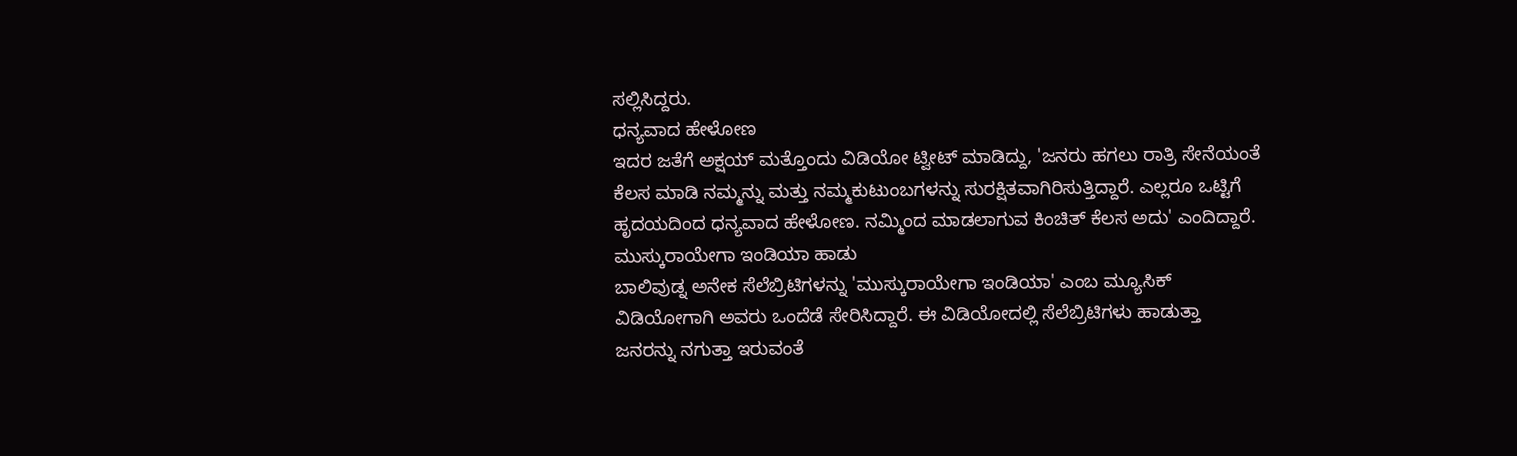ಸಲ್ಲಿಸಿದ್ದರು.
ಧನ್ಯವಾದ ಹೇಳೋಣ
ಇದರ ಜತೆಗೆ ಅಕ್ಷಯ್ ಮತ್ತೊಂದು ವಿಡಿಯೋ ಟ್ವೀಟ್ ಮಾಡಿದ್ದು, 'ಜನರು ಹಗಲು ರಾತ್ರಿ ಸೇನೆಯಂತೆ ಕೆಲಸ ಮಾಡಿ ನಮ್ಮನ್ನು ಮತ್ತು ನಮ್ಮಕುಟುಂಬಗಳನ್ನು ಸುರಕ್ಷಿತವಾಗಿರಿಸುತ್ತಿದ್ದಾರೆ. ಎಲ್ಲರೂ ಒಟ್ಟಿಗೆ ಹೃದಯದಿಂದ ಧನ್ಯವಾದ ಹೇಳೋಣ. ನಮ್ಮಿಂದ ಮಾಡಲಾಗುವ ಕಿಂಚಿತ್ ಕೆಲಸ ಅದು' ಎಂದಿದ್ದಾರೆ.
ಮುಸ್ಕುರಾಯೇಗಾ ಇಂಡಿಯಾ ಹಾಡು
ಬಾಲಿವುಡ್ನ ಅನೇಕ ಸೆಲೆಬ್ರಿಟಿಗಳನ್ನು 'ಮುಸ್ಕುರಾಯೇಗಾ ಇಂಡಿಯಾ' ಎಂಬ ಮ್ಯೂಸಿಕ್ ವಿಡಿಯೋಗಾಗಿ ಅವರು ಒಂದೆಡೆ ಸೇರಿಸಿದ್ದಾರೆ. ಈ ವಿಡಿಯೋದಲ್ಲಿ ಸೆಲೆಬ್ರಿಟಿಗಳು ಹಾಡುತ್ತಾ ಜನರನ್ನು ನಗುತ್ತಾ ಇರುವಂತೆ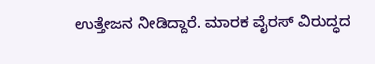ಉತ್ತೇಜನ ನೀಡಿದ್ದಾರೆ. ಮಾರಕ ವೈರಸ್ ವಿರುದ್ಧದ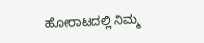ಹೋರಾಟದಲ್ಲಿ ನಿಮ್ಮ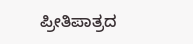ಪ್ರೀತಿಪಾತ್ರದ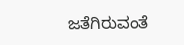ಜತೆಗಿರುವಂತೆ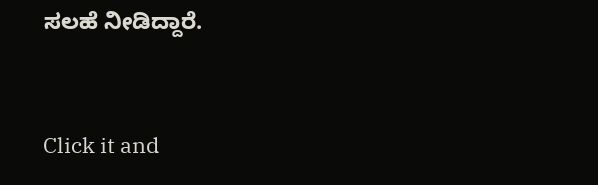ಸಲಹೆ ನೀಡಿದ್ದಾರೆ.


Click it and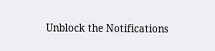Unblock the Notifications